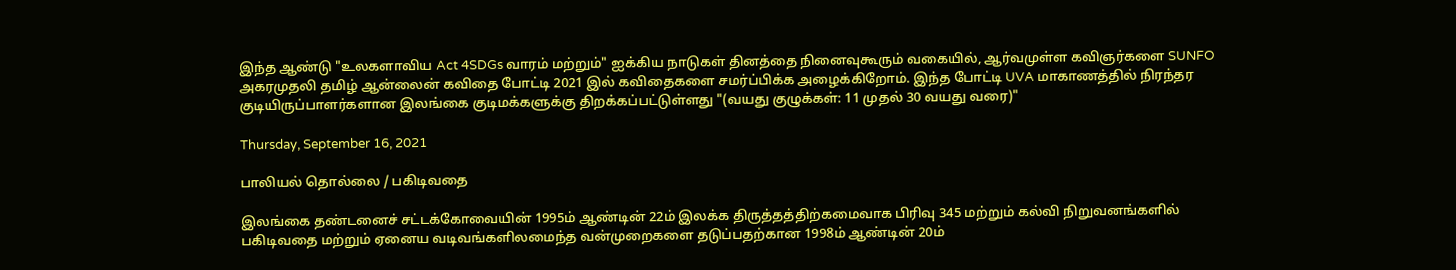இந்த ஆண்டு "உலகளாவிய Act 4SDGs வாரம் மற்றும்" ஐக்கிய நாடுகள் தினத்தை நினைவுகூரும் வகையில், ஆர்வமுள்ள கவிஞர்களை SUNFO அகரமுதலி தமிழ் ஆன்லைன் கவிதை போட்டி 2021 இல் கவிதைகளை சமர்ப்பிக்க அழைக்கிறோம். இந்த போட்டி UVA மாகாணத்தில் நிரந்தர குடியிருப்பாளர்களான இலங்கை குடிமக்களுக்கு திறக்கப்பட்டுள்ளது "(வயது குழுக்கள்: 11 முதல் 30 வயது வரை)"

Thursday, September 16, 2021

பாலியல் தொல்லை / பகிடிவதை

இலங்கை தண்டனைச் சட்டக்கோவையின் 1995ம் ஆண்டின் 22ம் இலக்க திருத்தத்திற்கமைவாக பிரிவு 345 மற்றும் கல்வி நிறுவனங்களில் பகிடிவதை மற்றும் ஏனைய வடிவங்களிலமைந்த வன்முறைகளை தடுப்பதற்கான 1998ம் ஆண்டின் 20ம்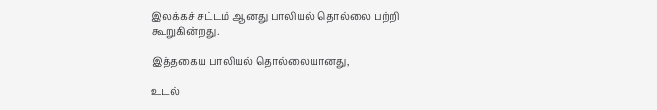இலக்கச் சட்டம் ஆனது பாலியல் தொல்லை பற்றி கூறுகின்றது.

இத்தகைய பாலியல் தொல்லையானது,

உடல்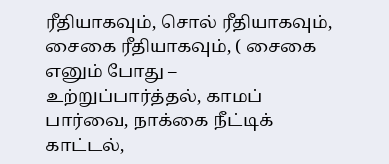ரீதியாகவும், சொல் ரீதியாகவும், சைகை ரீதியாகவும், ( சைகை எனும் போது – உற்றுப்பார்த்தல், காமப் பார்வை, நாக்கை நீட்டிக் காட்டல்,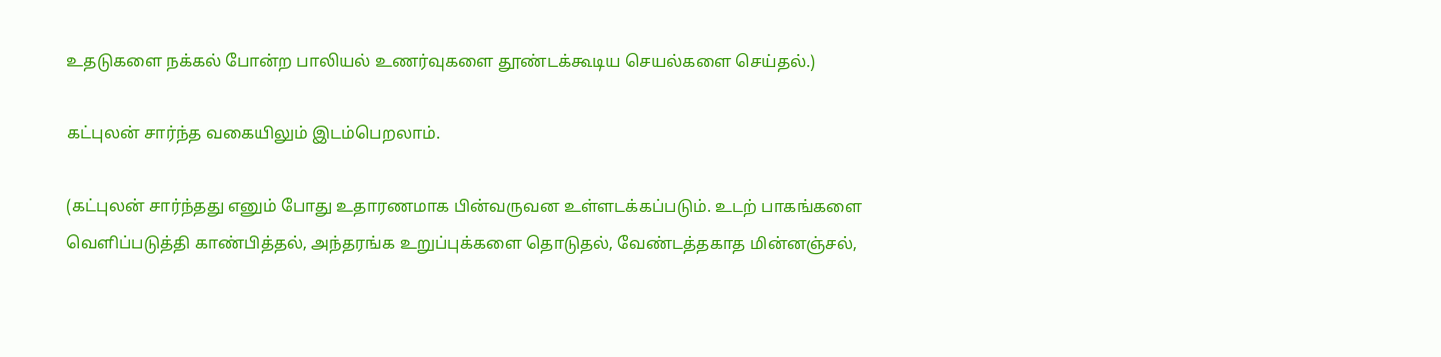உதடுகளை நக்கல் போன்ற பாலியல் உணர்வுகளை தூண்டக்கூடிய செயல்களை செய்தல்.)

கட்புலன் சார்ந்த வகையிலும் இடம்பெறலாம்.

(கட்புலன் சார்ந்தது எனும் போது உதாரணமாக பின்வருவன உள்ளடக்கப்படும். உடற் பாகங்களை வெளிப்படுத்தி காண்பித்தல், அந்தரங்க உறுப்புக்களை தொடுதல், வேண்டத்தகாத மின்னஞ்சல்,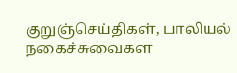குறுஞ்செய்திகள், பாலியல் நகைச்சுவைகள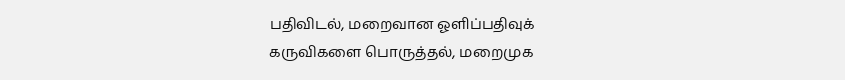பதிவிடல், மறைவான ஓளிப்பதிவுக் கருவிகளை பொருத்தல், மறைமுக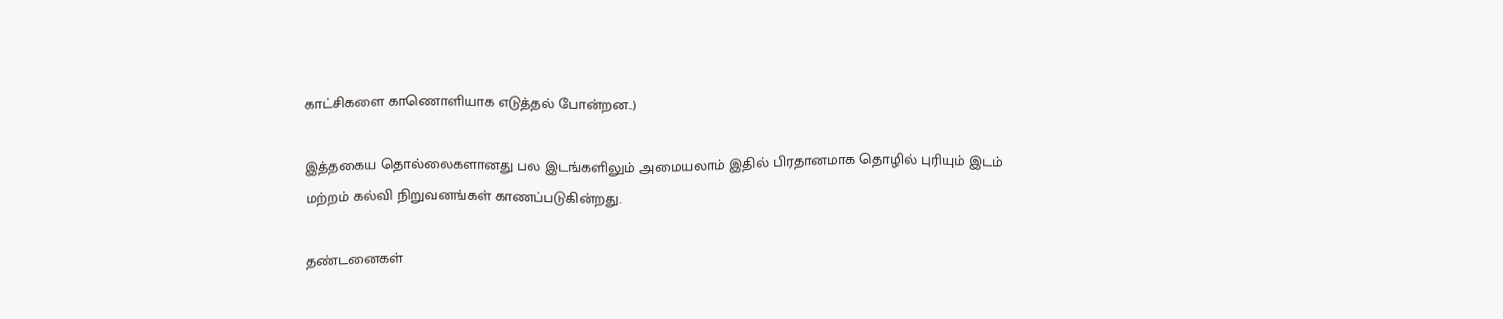காட்சிகளை காணொளியாக எடுத்தல் போன்றன..)

இத்தகைய தொல்லைகளானது பல இடங்களிலும் அமையலாம் இதில் பிரதானமாக தொழில் புரியும் இடம் மற்றம் கல்வி நிறுவனங்கள் காணப்படுகின்றது.

தண்டனைகள்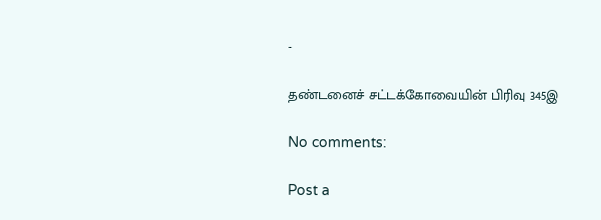-

தண்டனைச் சட்டக்கோவையின் பிரிவு 345இ

No comments:

Post a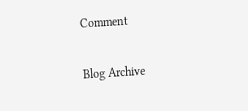Comment

Blog Archive